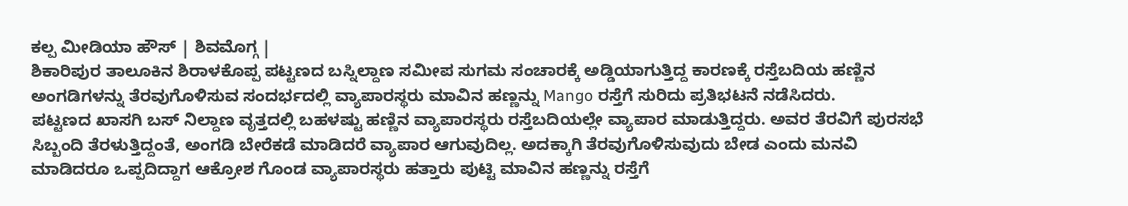ಕಲ್ಪ ಮೀಡಿಯಾ ಹೌಸ್ | ಶಿವಮೊಗ್ಗ |
ಶಿಕಾರಿಪುರ ತಾಲೂಕಿನ ಶಿರಾಳಕೊಪ್ಪ ಪಟ್ಟಣದ ಬಸ್ನಿಲ್ದಾಣ ಸಮೀಪ ಸುಗಮ ಸಂಚಾರಕ್ಕೆ ಅಡ್ಡಿಯಾಗುತ್ತಿದ್ದ ಕಾರಣಕ್ಕೆ ರಸ್ತೆಬದಿಯ ಹಣ್ಣಿನ ಅಂಗಡಿಗಳನ್ನು ತೆರವುಗೊಳಿಸುವ ಸಂದರ್ಭದಲ್ಲಿ ವ್ಯಾಪಾರಸ್ಥರು ಮಾವಿನ ಹಣ್ಣನ್ನು Mango ರಸ್ತೆಗೆ ಸುರಿದು ಪ್ರತಿಭಟನೆ ನಡೆಸಿದರು.
ಪಟ್ಟಣದ ಖಾಸಗಿ ಬಸ್ ನಿಲ್ದಾಣ ವೃತ್ತದಲ್ಲಿ ಬಹಳಷ್ಟು ಹಣ್ಣಿನ ವ್ಯಾಪಾರಸ್ಥರು ರಸ್ತೆಬದಿಯಲ್ಲೇ ವ್ಯಾಪಾರ ಮಾಡುತ್ತಿದ್ದರು. ಅವರ ತೆರವಿಗೆ ಪುರಸಭೆ ಸಿಬ್ಬಂದಿ ತೆರಳುತ್ತಿದ್ದಂತೆ, ಅಂಗಡಿ ಬೇರೆಕಡೆ ಮಾಡಿದರೆ ವ್ಯಾಪಾರ ಆಗುವುದಿಲ್ಲ. ಅದಕ್ಕಾಗಿ ತೆರವುಗೊಳಿಸುವುದು ಬೇಡ ಎಂದು ಮನವಿ ಮಾಡಿದರೂ ಒಪ್ಪದಿದ್ದಾಗ ಆಕ್ರೋಶ ಗೊಂಡ ವ್ಯಾಪಾರಸ್ಥರು ಹತ್ತಾರು ಪುಟ್ಟಿ ಮಾವಿನ ಹಣ್ಣನ್ನು ರಸ್ತೆಗೆ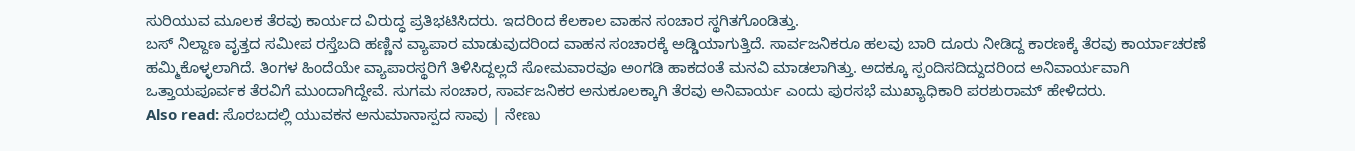ಸುರಿಯುವ ಮೂಲಕ ತೆರವು ಕಾರ್ಯದ ವಿರುದ್ಧ ಪ್ರತಿಭಟಿಸಿದರು. ಇದರಿಂದ ಕೆಲಕಾಲ ವಾಹನ ಸಂಚಾರ ಸ್ಥಗಿತಗೊಂಡಿತ್ತು.
ಬಸ್ ನಿಲ್ದಾಣ ವೃತ್ತದ ಸಮೀಪ ರಸ್ತೆಬದಿ ಹಣ್ಣಿನ ವ್ಯಾಪಾರ ಮಾಡುವುದರಿಂದ ವಾಹನ ಸಂಚಾರಕ್ಕೆ ಅಡ್ಡಿಯಾಗುತ್ತಿದೆ. ಸಾರ್ವಜನಿಕರೂ ಹಲವು ಬಾರಿ ದೂರು ನೀಡಿದ್ದ ಕಾರಣಕ್ಕೆ ತೆರವು ಕಾರ್ಯಾಚರಣೆ ಹಮ್ಮಿಕೊಳ್ಳಲಾಗಿದೆ. ತಿಂಗಳ ಹಿಂದೆಯೇ ವ್ಯಾಪಾರಸ್ಥರಿಗೆ ತಿಳಿಸಿದ್ದಲ್ಲದೆ ಸೋಮವಾರವೂ ಅಂಗಡಿ ಹಾಕದಂತೆ ಮನವಿ ಮಾಡಲಾಗಿತ್ತು. ಅದಕ್ಕೂ ಸ್ಪಂದಿಸದಿದ್ದುದರಿಂದ ಅನಿವಾರ್ಯವಾಗಿ ಒತ್ತಾಯಪೂರ್ವಕ ತೆರವಿಗೆ ಮುಂದಾಗಿದ್ದೇವೆ. ಸುಗಮ ಸಂಚಾರ, ಸಾರ್ವಜನಿಕರ ಅನುಕೂಲಕ್ಕಾಗಿ ತೆರವು ಅನಿವಾರ್ಯ ಎಂದು ಪುರಸಭೆ ಮುಖ್ಯಾಧಿಕಾರಿ ಪರಶುರಾಮ್ ಹೇಳಿದರು.
Also read: ಸೊರಬದಲ್ಲಿ ಯುವಕನ ಅನುಮಾನಾಸ್ಪದ ಸಾವು | ನೇಣು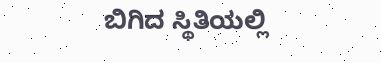ಬಿಗಿದ ಸ್ಥಿತಿಯಲ್ಲಿ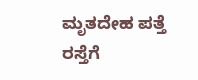ಮೃತದೇಹ ಪತ್ತೆ
ರಸ್ತೆಗೆ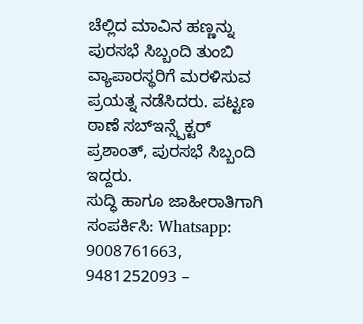ಚೆಲ್ಲಿದ ಮಾವಿನ ಹಣ್ಣನ್ನು ಪುರಸಭೆ ಸಿಬ್ಬಂದಿ ತುಂಬಿ ವ್ಯಾಪಾರಸ್ಥರಿಗೆ ಮರಳಿಸುವ ಪ್ರಯತ್ನ ನಡೆಸಿದರು. ಪಟ್ಟಣ ಠಾಣೆ ಸಬ್ಇನ್ಸ್ಪೆಕ್ಟರ್ ಪ್ರಶಾಂತ್, ಪುರಸಭೆ ಸಿಬ್ಬಂದಿ ಇದ್ದರು.
ಸುದ್ಧಿ ಹಾಗೂ ಜಾಹೀರಾತಿಗಾಗಿ ಸಂಪರ್ಕಿಸಿ: Whatsapp: 9008761663, 9481252093 –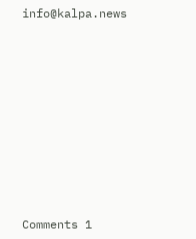info@kalpa.news










Comments 1